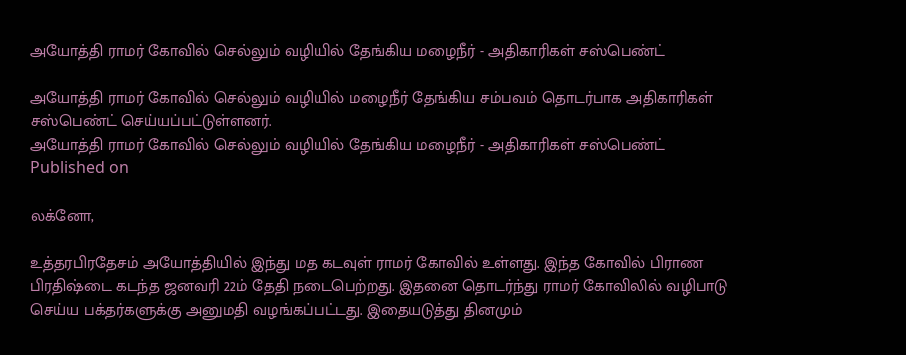அயோத்தி ராமர் கோவில் செல்லும் வழியில் தேங்கிய மழைநீர் - அதிகாரிகள் சஸ்பெண்ட்

அயோத்தி ராமர் கோவில் செல்லும் வழியில் மழைநீர் தேங்கிய சம்பவம் தொடர்பாக அதிகாரிகள் சஸ்பெண்ட் செய்யப்பட்டுள்ளனர்.
அயோத்தி ராமர் கோவில் செல்லும் வழியில் தேங்கிய மழைநீர் - அதிகாரிகள் சஸ்பெண்ட்
Published on

லக்னோ,

உத்தரபிரதேசம் அயோத்தியில் இந்து மத கடவுள் ராமர் கோவில் உள்ளது. இந்த கோவில் பிராண பிரதிஷ்டை கடந்த ஜனவரி 22ம் தேதி நடைபெற்றது. இதனை தொடர்ந்து ராமர் கோவிலில் வழிபாடு செய்ய பக்தர்களுக்கு அனுமதி வழங்கப்பட்டது. இதையடுத்து தினமும்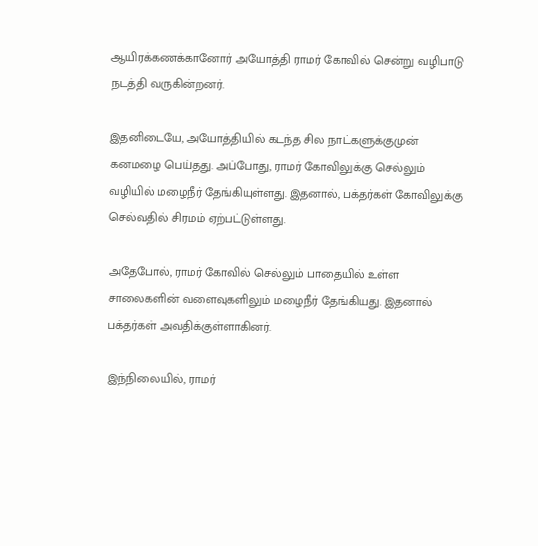ஆயிரக்கணக்கானோர் அயோத்தி ராமர் கோவில் சென்று வழிபாடு நடத்தி வருகின்றனர்.

இதனிடையே, அயோத்தியில் கடந்த சில நாட்களுக்குமுன் கனமழை பெய்தது. அப்போது, ராமர் கோவிலுக்கு செல்லும் வழியில் மழைநீர் தேங்கியுள்ளது. இதனால், பக்தர்கள் கோவிலுக்கு செல்வதில் சிரமம் ஏற்பட்டுள்ளது.

அதேபோல், ராமர் கோவில் செல்லும் பாதையில் உள்ள சாலைகளின் வளைவுகளிலும் மழைநீர் தேங்கியது. இதனால் பக்தர்கள் அவதிக்குள்ளாகினர்.

இந்நிலையில், ராமர்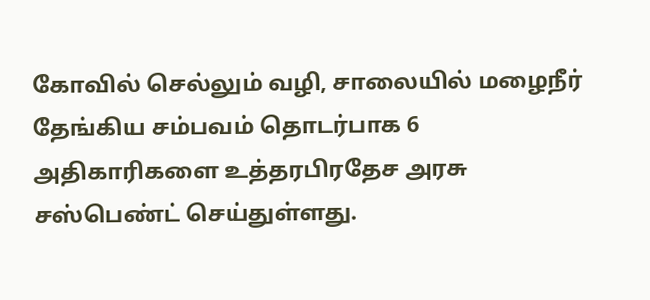கோவில் செல்லும் வழி, சாலையில் மழைநீர் தேங்கிய சம்பவம் தொடர்பாக 6 அதிகாரிகளை உத்தரபிரதேச அரசு சஸ்பெண்ட் செய்துள்ளது.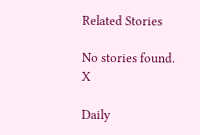Related Stories

No stories found.
X

Daily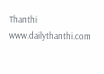Thanthi
www.dailythanthi.com